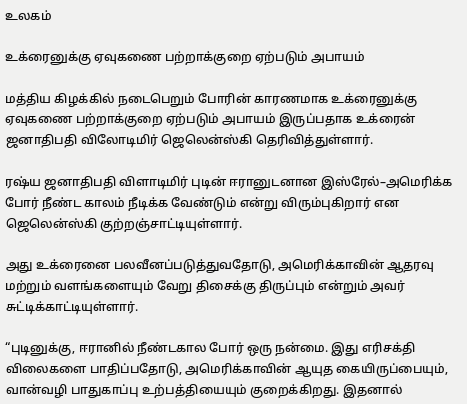உலகம்

உக்ரைனுக்கு ஏவுகணை பற்றாக்குறை ஏற்படும் அபாயம்

மத்திய கிழக்கில் நடைபெறும் போரின் காரணமாக உக்ரைனுக்கு ஏவுகணை பற்றாக்குறை ஏற்படும் அபாயம் இருப்பதாக உக்ரைன் ஜனாதிபதி விலோடிமிர் ஜெலென்ஸ்கி தெரிவித்துள்ளார்.

ரஷ்ய ஜனாதிபதி விளாடிமிர் புடின் ஈரானுடனான இஸ்ரேல்–அமெரிக்க போர் நீண்ட காலம் நீடிக்க வேண்டும் என்று விரும்புகிறார் என ஜெலென்ஸ்கி குற்றஞ்சாட்டியுள்ளார்.

அது உக்ரைனை பலவீனப்படுத்துவதோடு, அமெரிக்காவின் ஆதரவு மற்றும் வளங்களையும் வேறு திசைக்கு திருப்பும் என்றும் அவர் சுட்டிக்காட்டியுள்ளார்.

“புடினுக்கு, ஈரானில் நீண்டகால போர் ஒரு நன்மை. இது எரிசக்தி விலைகளை பாதிப்பதோடு, அமெரிக்காவின் ஆயுத கையிருப்பையும், வான்வழி பாதுகாப்பு உற்பத்தியையும் குறைக்கிறது. இதனால்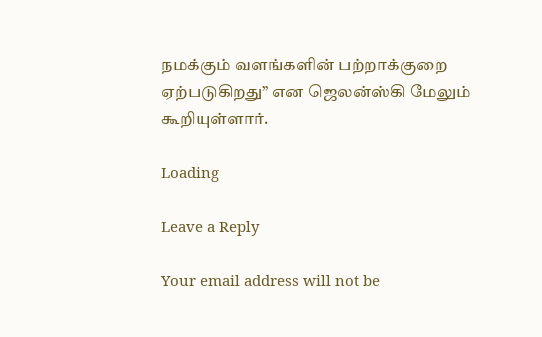நமக்கும் வளங்களின் பற்றாக்குறை ஏற்படுகிறது” என ஜெலன்ஸ்கி மேலும் கூறியுள்ளார்.

Loading

Leave a Reply

Your email address will not be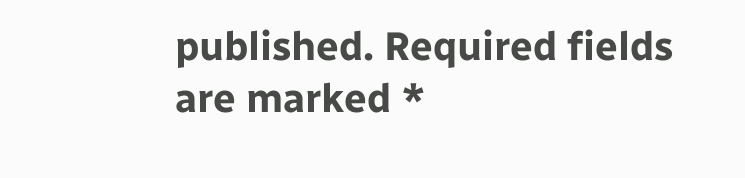published. Required fields are marked *